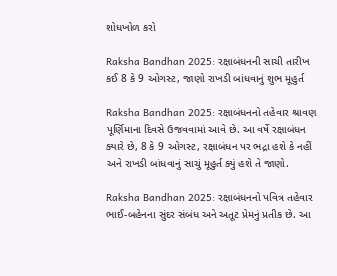શોધખોળ કરો

Raksha Bandhan 2025: રક્ષાબંધનની સાચી તારીખ કઈ 8 કે 9 ઓગસ્ટ, જાણો રાખડી બાંધવાનું શુભ મૂહુર્ત

Raksha Bandhan 2025: રક્ષાબંધનનો તહેવાર શ્રાવણ પૂર્ણિમાના દિવસે ઉજવવામાં આવે છે. આ વર્ષે રક્ષાબંધન ક્યારે છે, 8 કે 9 ઓગસ્ટ, રક્ષાબંધન પર ભદ્રા હશે કે નહીં અને રાખડી બાંધવાનું સાચું મૂહુર્ત ક્યું હશે તે જાણો.

Raksha Bandhan 2025: રક્ષાબંધનનો પવિત્ર તહેવાર ભાઈ-બહેનના સુંદર સંબંધ અને અતૂટ પ્રેમનું પ્રતીક છે. આ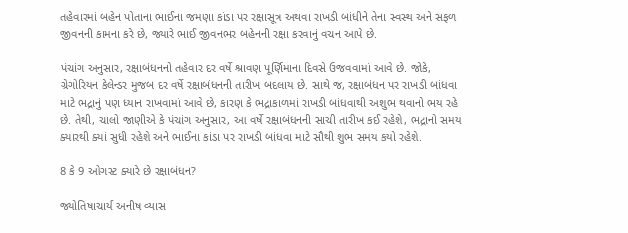તહેવારમાં બહેન પોતાના ભાઈના જમણા કાંડા પર રક્ષાસૂત્ર અથવા રાખડી બાંધીને તેના સ્વસ્થ અને સફળ જીવનની કામના કરે છે, જ્યારે ભાઈ જીવનભર બહેનની રક્ષા કરવાનું વચન આપે છે.

પંચાંગ અનુસાર, રક્ષાબંધનનો તહેવાર દર વર્ષે શ્રાવણ પૂર્ણિમાના દિવસે ઉજવવામાં આવે છે. જોકે, ગ્રેગોરિયન કેલેન્ડર મુજબ દર વર્ષે રક્ષાબંધનની તારીખ બદલાય છે. સાથે જ, રક્ષાબંધન પર રાખડી બાંધવા માટે ભદ્રાનું પણ ધ્યાન રાખવામાં આવે છે, કારણ કે ભદ્રાકાળમાં રાખડી બાંધવાથી અશુભ થવાનો ભય રહે છે. તેથી, ચાલો જાણીએ કે પંચાંગ અનુસાર, આ વર્ષે રક્ષાબંધનની સાચી તારીખ કઈ રહેશે, ભદ્રાનો સમય ક્યારથી ક્યાં સુધી રહેશે અને ભાઈના કાંડા પર રાખડી બાંધવા માટે સૌથી શુભ સમય કયો રહેશે.

8 કે 9 ઓગસ્ટ ક્યારે છે રક્ષાબંધન?

જ્યોતિષાચાર્ય અનીષ વ્યાસ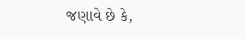જણાવે છે કે,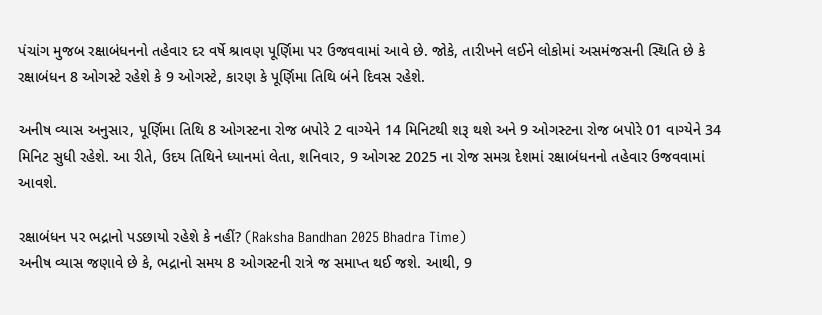પંચાંગ મુજબ રક્ષાબંધનનો તહેવાર દર વર્ષે શ્રાવણ પૂર્ણિમા પર ઉજવવામાં આવે છે. જોકે, તારીખને લઈને લોકોમાં અસમંજસની સ્થિતિ છે કે રક્ષાબંધન 8 ઓગસ્ટે રહેશે કે 9 ઓગસ્ટે, કારણ કે પૂર્ણિમા તિથિ બંને દિવસ રહેશે.

અનીષ વ્યાસ અનુસાર, પૂર્ણિમા તિથિ 8 ઓગસ્ટના રોજ બપોરે 2 વાગ્યેને 14 મિનિટથી શરૂ થશે અને 9 ઓગસ્ટના રોજ બપોરે 01 વાગ્યેને 34 મિનિટ સુધી રહેશે. આ રીતે, ઉદય તિથિને ધ્યાનમાં લેતા, શનિવાર, 9 ઓગસ્ટ 2025 ના રોજ સમગ્ર દેશમાં રક્ષાબંધનનો તહેવાર ઉજવવામાં આવશે.

રક્ષાબંધન પર ભદ્રાનો પડછાયો રહેશે કે નહીં? (Raksha Bandhan 2025 Bhadra Time)
અનીષ વ્યાસ જણાવે છે કે, ભદ્રાનો સમય 8 ઓગસ્ટની રાત્રે જ સમાપ્ત થઈ જશે. આથી, 9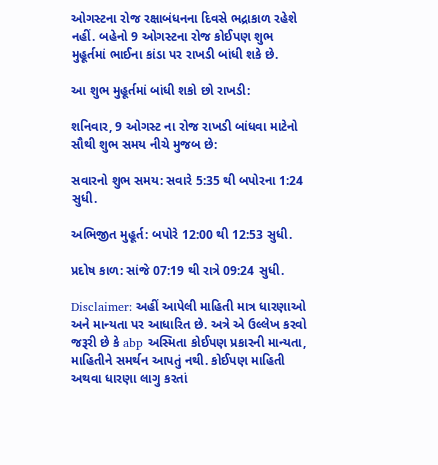ઓગસ્ટના રોજ રક્ષાબંધનના દિવસે ભદ્રાકાળ રહેશે નહીં. બહેનો 9 ઓગસ્ટના રોજ કોઈપણ શુભ મુહૂર્તમાં ભાઈના કાંડા પર રાખડી બાંધી શકે છે.

આ શુભ મુહૂર્તમાં બાંધી શકો છો રાખડી:

શનિવાર, 9 ઓગસ્ટ ના રોજ રાખડી બાંધવા માટેનો સૌથી શુભ સમય નીચે મુજબ છે:

સવારનો શુભ સમય: સવારે 5:35 થી બપોરના 1:24 સુધી.

અભિજીત મુહૂર્ત: બપોરે 12:00 થી 12:53 સુધી.

પ્રદોષ કાળ: સાંજે 07:19 થી રાત્રે 09:24 સુધી.

Disclaimer: અહીં આપેલી માહિતી માત્ર ધારણાઓ અને માન્યતા પર આધારિત છે. અત્રે એ ઉલ્લેખ કરવો જરૂરી છે કે abp અસ્મિતા કોઈપણ પ્રકારની માન્યતા, માહિતીને સમર્થન આપતું નથી. કોઈપણ માહિતી અથવા ધારણા લાગુ કરતાં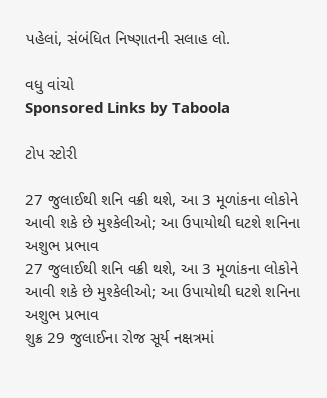પહેલાં, સંબંધિત નિષ્ણાતની સલાહ લો.

વધુ વાંચો
Sponsored Links by Taboola

ટોપ સ્ટોરી

27 જુલાઈથી શનિ વક્રી થશે, આ 3 મૂળાંકના લોકોને આવી શકે છે મુશ્કેલીઓ; આ ઉપાયોથી ઘટશે શનિના અશુભ પ્રભાવ
27 જુલાઈથી શનિ વક્રી થશે, આ 3 મૂળાંકના લોકોને આવી શકે છે મુશ્કેલીઓ; આ ઉપાયોથી ઘટશે શનિના અશુભ પ્રભાવ
શુક્ર 29 જુલાઈના રોજ સૂર્ય નક્ષત્રમાં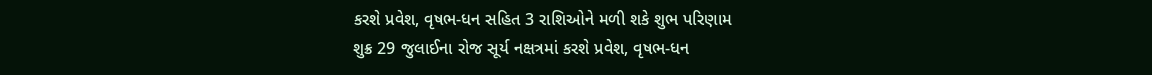કરશે પ્રવેશ, વૃષભ-ધન સહિત 3 રાશિઓને મળી શકે શુભ પરિણામ
શુક્ર 29 જુલાઈના રોજ સૂર્ય નક્ષત્રમાં કરશે પ્રવેશ, વૃષભ-ધન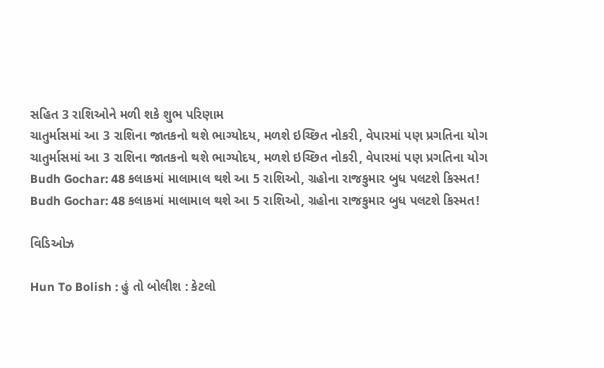સહિત 3 રાશિઓને મળી શકે શુભ પરિણામ
ચાતુર્માસમાં આ 3 રાશિના જાતકનો થશે ભાગ્યોદય, મળશે ઇચ્છિત નોકરી, વેપારમાં પણ પ્રગતિના યોગ
ચાતુર્માસમાં આ 3 રાશિના જાતકનો થશે ભાગ્યોદય, મળશે ઇચ્છિત નોકરી, વેપારમાં પણ પ્રગતિના યોગ
Budh Gochar: 48 કલાકમાં માલામાલ થશે આ 5 રાશિઓ, ગ્રહોના રાજકુમાર બુધ પલટશે કિસ્મત!
Budh Gochar: 48 કલાકમાં માલામાલ થશે આ 5 રાશિઓ, ગ્રહોના રાજકુમાર બુધ પલટશે કિસ્મત!

વિડિઓઝ

Hun To Bolish : હું તો બોલીશ : કેટલો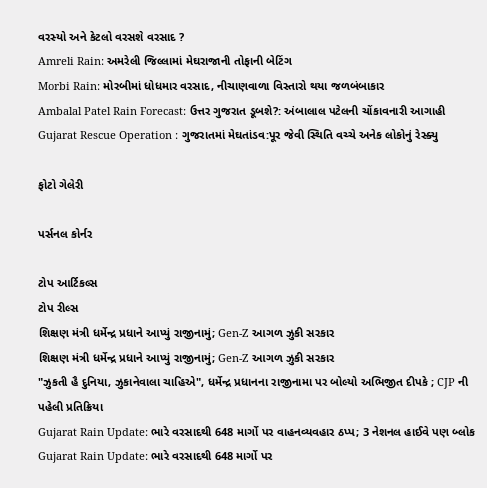વરસ્યો અને કેટલો વરસશે વરસાદ ?
Amreli Rain: અમરેલી જિલ્લામાં મેઘરાજાની તોફાની બેટિંગ
Morbi Rain: મોરબીમાં ધોધમાર વરસાદ, નીચાણવાળા વિસ્તારો થયા જળબંબાકાર
Ambalal Patel Rain Forecast: ઉત્તર ગુજરાત ડૂબશે?: અંબાલાલ પટેલની ચોંકાવનારી આગાહી
Gujarat Rescue Operation : ગુજરાતમાં મેઘતાંડવ:પૂર જેવી સ્થિતિ વચ્ચે અનેક લોકોનું રેસ્ક્યુ

ફોટો ગેલેરી

પર્સનલ કોર્નર

ટોપ આર્ટિકલ્સ
ટોપ રીલ્સ
શિક્ષણ મંત્રી ધર્મેન્દ્ર પ્રધાને આપ્યું રાજીનામું; Gen-Z આગળ ઝુકી સરકાર
શિક્ષણ મંત્રી ધર્મેન્દ્ર પ્રધાને આપ્યું રાજીનામું; Gen-Z આગળ ઝુકી સરકાર
"ઝુકતી હૈ દુનિયા, ઝુકાનેવાલા ચાહિએ", ધર્મેન્દ્ર પ્રધાનના રાજીનામા પર બોલ્યો અભિજીત દીપકે ; CJP ની પહેલી પ્રતિક્રિયા
Gujarat Rain Update: ભારે વરસાદથી 648 માર્ગો પર વાહનવ્યવહાર ઠપ્પ; 3 નેશનલ હાઈવે પણ બ્લોક
Gujarat Rain Update: ભારે વરસાદથી 648 માર્ગો પર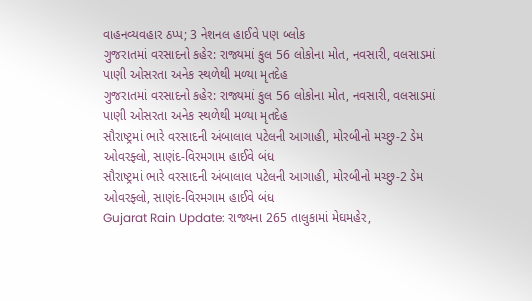વાહનવ્યવહાર ઠપ્પ; 3 નેશનલ હાઈવે પણ બ્લોક
ગુજરાતમાં વરસાદનો કહેર: રાજ્યમાં કુલ 56 લોકોના મોત, નવસારી, વલસાડમાં પાણી ઓસરતા અનેક સ્થળેથી મળ્યા મૃતદેહ
ગુજરાતમાં વરસાદનો કહેર: રાજ્યમાં કુલ 56 લોકોના મોત, નવસારી, વલસાડમાં પાણી ઓસરતા અનેક સ્થળેથી મળ્યા મૃતદેહ
સૌરાષ્ટ્રમાં ભારે વરસાદની અંબાલાલ પટેલની આગાહી, મોરબીનો મચ્છુ-2 ડેમ ઓવરફ્લો, સાણંદ-વિરમગામ હાઈવે બંધ
સૌરાષ્ટ્રમાં ભારે વરસાદની અંબાલાલ પટેલની આગાહી, મોરબીનો મચ્છુ-2 ડેમ ઓવરફ્લો, સાણંદ-વિરમગામ હાઈવે બંધ
Gujarat Rain Update: રાજ્યના 265 તાલુકામાં મેઘમહેર,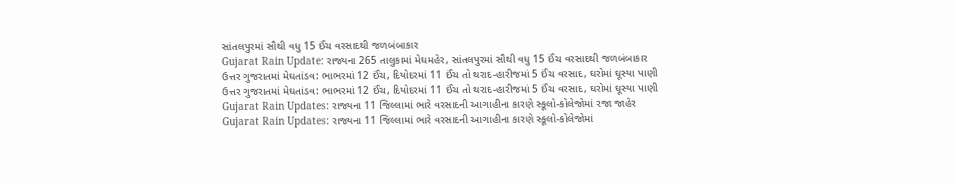સાંતલપુરમાં સૌથી વધુ 15 ઈંચ વરસાદથી જળબંબાકાર
Gujarat Rain Update: રાજ્યના 265 તાલુકામાં મેઘમહેર, સાંતલપુરમાં સૌથી વધુ 15 ઈંચ વરસાદથી જળબંબાકાર
ઉત્તર ગુજરાતમાં મેઘતાંડવ: ભાભરમાં 12 ઈંચ, દિયોદરમાં 11 ઈંચ તો થરાદ-હારીજમાં 5 ઈંચ વરસાદ, ઘરોમાં ઘૂસ્યા પાણી
ઉત્તર ગુજરાતમાં મેઘતાંડવ: ભાભરમાં 12 ઈંચ, દિયોદરમાં 11 ઈંચ તો થરાદ-હારીજમાં 5 ઈંચ વરસાદ, ઘરોમાં ઘૂસ્યા પાણી
Gujarat Rain Updates: રાજ્યના 11 જિલ્લામાં ભારે વરસાદની આગાહીના કારણે સ્કૂલો-કોલેજોમાં રજા જાહેર
Gujarat Rain Updates: રાજ્યના 11 જિલ્લામાં ભારે વરસાદની આગાહીના કારણે સ્કૂલો-કોલેજોમાં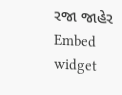રજા જાહેર
Embed widget